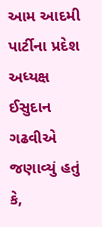આમ આદમી પાર્ટીના પ્રદેશ અધ્યક્ષ ઈસુદાન ગઢવીએ જણાવ્યું હતું કે,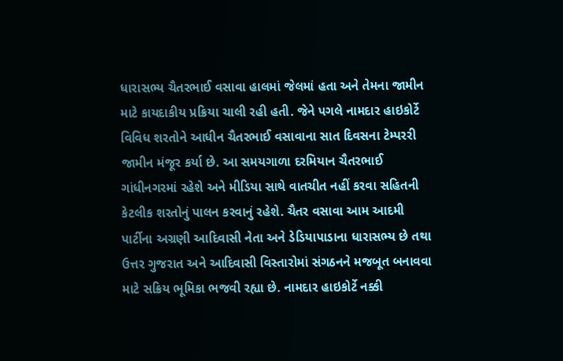ધારાસભ્ય ચૈતરભાઈ વસાવા હાલમાં જેલમાં હતા અને તેમના જામીન માટે કાયદાકીય પ્રક્રિયા ચાલી રહી હતી. જેને પગલે નામદાર હાઇકોર્ટે વિવિધ શરતોને આધીન ચૈતરભાઈ વસાવાના સાત દિવસના ટેમ્પરરી જામીન મંજૂર કર્યા છે. આ સમયગાળા દરમિયાન ચૈતરભાઈ ગાંધીનગરમાં રહેશે અને મીડિયા સાથે વાતચીત નહીં કરવા સહિતની કેટલીક શરતોનું પાલન કરવાનું રહેશે. ચૈતર વસાવા આમ આદમી પાર્ટીના અગ્રણી આદિવાસી નેતા અને ડેડિયાપાડાના ધારાસભ્ય છે તથા ઉત્તર ગુજરાત અને આદિવાસી વિસ્તારોમાં સંગઠનને મજબૂત બનાવવા માટે સક્રિય ભૂમિકા ભજવી રહ્યા છે. નામદાર હાઇકોર્ટે નક્કી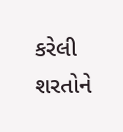કરેલી શરતોને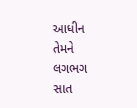આધીન તેમને લગભગ સાત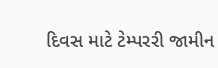દિવસ માટે ટેમ્પરરી જામીન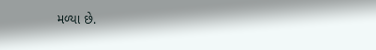મળ્યા છે.